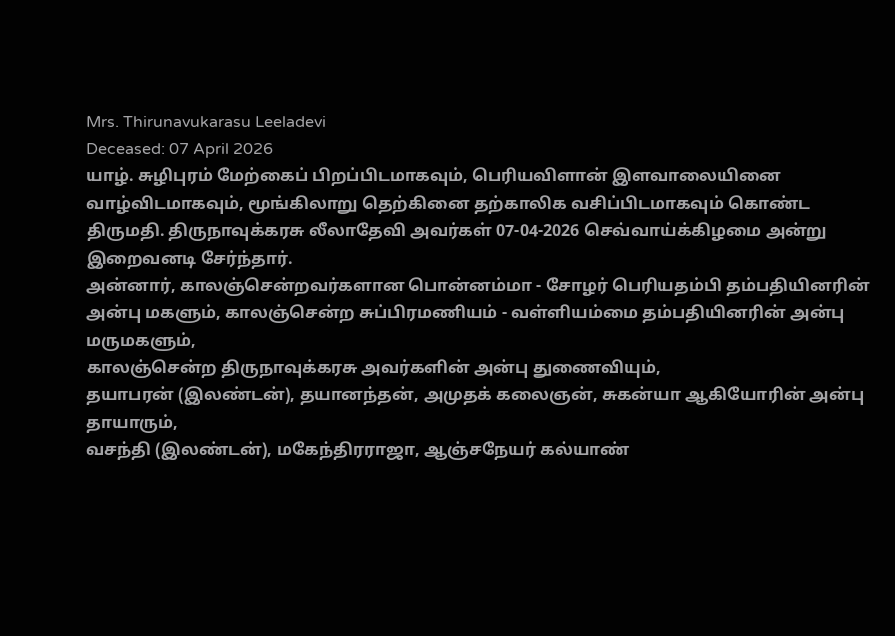Mrs. Thirunavukarasu Leeladevi
Deceased: 07 April 2026
யாழ். சுழிபுரம் மேற்கைப் பிறப்பிடமாகவும், பெரியவிளான் இளவாலையினை வாழ்விடமாகவும், மூங்கிலாறு தெற்கினை தற்காலிக வசிப்பிடமாகவும் கொண்ட திருமதி. திருநாவுக்கரசு லீலாதேவி அவர்கள் 07-04-2026 செவ்வாய்க்கிழமை அன்று இறைவனடி சேர்ந்தார்.
அன்னார், காலஞ்சென்றவர்களான பொன்னம்மா - சோழர் பெரியதம்பி தம்பதியினரின் அன்பு மகளும், காலஞ்சென்ற சுப்பிரமணியம் - வள்ளியம்மை தம்பதியினரின் அன்பு மருமகளும்,
காலஞ்சென்ற திருநாவுக்கரசு அவர்களின் அன்பு துணைவியும்,
தயாபரன் (இலண்டன்), தயானந்தன், அமுதக் கலைஞன், சுகன்யா ஆகியோரின் அன்பு தாயாரும்,
வசந்தி (இலண்டன்), மகேந்திரராஜா, ஆஞ்சநேயர் கல்யாண்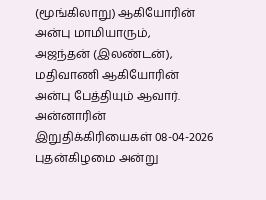(மூங்கிலாறு) ஆகியோரின் அன்பு மாமியாரும்,
அஜந்தன் (இலண்டன்), மதிவாணி ஆகியோரின் அன்பு பேத்தியும் ஆவார்.
அன்னாரின் இறுதிக்கிரியைகள் 08-04-2026 புதன்கிழமை அன்று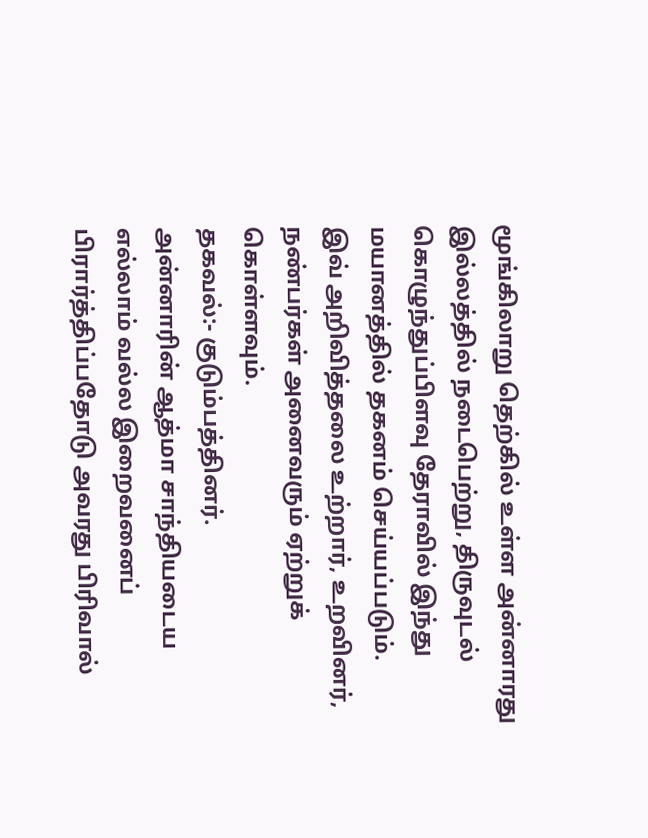மூங்கிலாறு தெற்கில் உள்ள அன்னாரது இல்லத்தில் நடைபெற்று, திருவுடல் கொழுந்துப்பிளவு தேராவில் இந்து மயானத்தில் தகனம் செய்யப்படும்.
இவ் அறிவித்தலை உற்றார், உறவினர், நண்பர்கள் அனைவரும் ஏற்றுக் கொள்ளவும்.
தகவல்:- குடும்பத்தினர்.
அன்னாரின் ஆத்மா சாந்தியடைய எல்லாம் வல்ல இறைவனைப் பிரார்த்திப்பதோடு அவரது பிரிவால்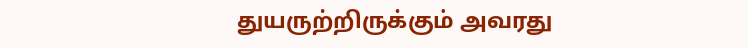துயருற்றிருக்கும் அவரது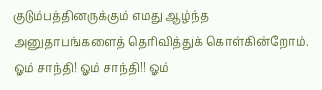குடும்பத்தினருக்கும் எமது ஆழ்ந்த அனுதாபங்களைத் தெரிவித்துக் கொள்கின்றோம்.
ஓம் சாந்தி! ஓம் சாந்தி!! ஓம்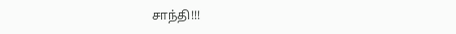சாந்தி!!!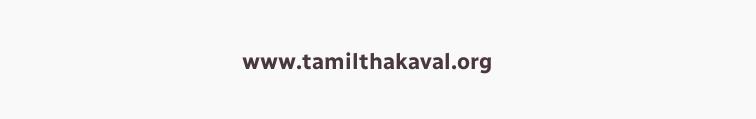www.tamilthakaval.org